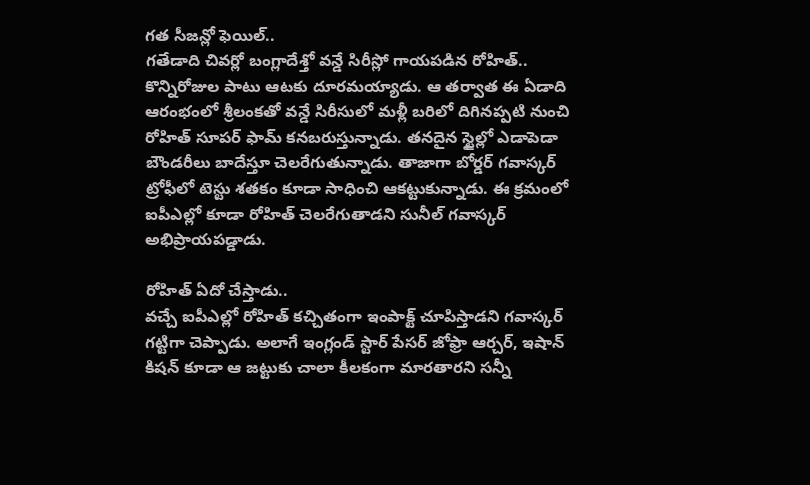గత సీజన్లో ఫెయిల్..
గతేడాది చివర్లో బంగ్లాదేశ్తో వన్డే సిరీస్లో గాయపడిన రోహిత్.. కొన్నిరోజుల పాటు ఆటకు దూరమయ్యాడు. ఆ తర్వాత ఈ ఏడాది ఆరంభంలో శ్రీలంకతో వన్డే సిరీసులో మళ్లీ బరిలో దిగినప్పటి నుంచి రోహిత్ సూపర్ ఫామ్ కనబరుస్తున్నాడు. తనదైన స్టైల్లో ఎడాపెడా బౌండరీలు బాదేస్తూ చెలరేగుతున్నాడు. తాజాగా బోర్డర్ గవాస్కర్ ట్రోఫీలో టెస్టు శతకం కూడా సాధించి ఆకట్టుకున్నాడు. ఈ క్రమంలో ఐపీఎల్లో కూడా రోహిత్ చెలరేగుతాడని సునీల్ గవాస్కర్ అభిప్రాయపడ్డాడు.

రోహిత్ ఏదో చేస్తాడు..
వచ్చే ఐపీఎల్లో రోహిత్ కచ్చితంగా ఇంపాక్ట్ చూపిస్తాడని గవాస్కర్ గట్టిగా చెప్పాడు. అలాగే ఇంగ్లండ్ స్టార్ పేసర్ జోఫ్రా ఆర్చర్, ఇషాన్ కిషన్ కూడా ఆ జట్టుకు చాలా కీలకంగా మారతారని సన్నీ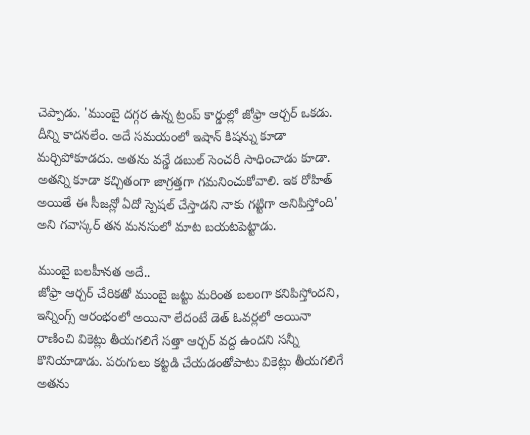చెప్పాడు. 'ముంబై దగ్గర ఉన్న ట్రంప్ కార్డుల్లో జోఫ్రా ఆర్చర్ ఒకడు. దీన్ని కాదనలేం. అదే సమయంలో ఇషాన్ కిషన్ను కూడా మర్చిపోకూడదు. అతను వన్డే డబుల్ సెంచరీ సాధించాడు కూడా. అతన్ని కూడా కచ్చితంగా జాగ్రత్తగా గమనించుకోవాలి. ఇక రోహిత్ అయితే ఈ సీజన్లో ఏదో స్పెషల్ చేస్తాడని నాకు గట్టిగా అనిపిస్తోంది' అని గవాస్కర్ తన మనసులో మాట బయటపెట్టాడు.

ముంబై బలహీనత అదే..
జోఫ్రా ఆర్చర్ చేరికతో ముంబై జట్టు మరింత బలంగా కనిపిస్తోందని, ఇన్నింగ్స్ ఆరంభంలో అయినా లేదంటే డెత్ ఓవర్లలో అయినా రాణించి వికెట్లు తీయగలిగే సత్తా ఆర్చర్ వద్ద ఉందని సన్నీ కొనియాడాడు. పరుగులు కట్టడి చేయడంతోపాటు వికెట్లు తీయగలిగే అతను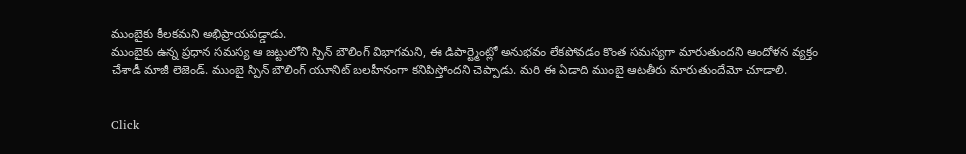ముంబైకు కీలకమని అభిప్రాయపడ్డాడు.
ముంబైకు ఉన్న ప్రధాన సమస్య ఆ జట్టులోని స్పిన్ బౌలింగ్ విభాగమని, ఈ డిపార్ట్మెంట్లో అనుభవం లేకపోవడం కొంత సమస్యగా మారుతుందని ఆందోళన వ్యక్తం చేశాడీ మాజీ లెజెండ్. ముంబై స్పిన్ బౌలింగ్ యూనిట్ బలహీనంగా కనిపిస్తోందని చెప్పాడు. మరి ఈ ఏడాది ముంబై ఆటతీరు మారుతుందేమో చూడాలి.


Click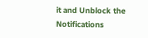it and Unblock the Notifications